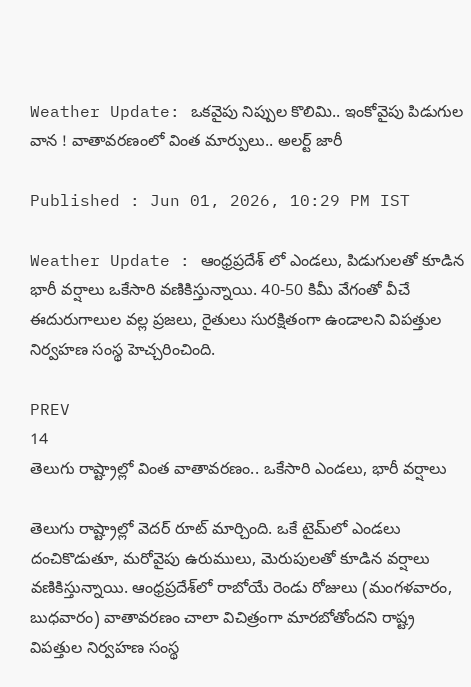Weather Update: ఒకవైపు నిప్పుల కొలిమి.. ఇంకోవైపు పిడుగుల వాన ! వాతావరణంలో వింత మార్పులు.. అలర్ట్ జారీ

Published : Jun 01, 2026, 10:29 PM IST

Weather Update : ఆంధ్రప్రదేశ్ లో ఎండలు, పిడుగులతో కూడిన భారీ వర్షాలు ఒకేసారి వణికిస్తున్నాయి. 40-50 కిమీ వేగంతో వీచే ఈదురుగాలుల వల్ల ప్రజలు, రైతులు సురక్షితంగా ఉండాలని విపత్తుల నిర్వహణ సంస్థ హెచ్చరించింది.

PREV
14
తెలుగు రాష్ట్రాల్లో వింత వాతావరణం.. ఒకేసారి ఎండలు, భారీ వర్షాలు

తెలుగు రాష్ట్రాల్లో వెదర్ రూట్ మార్చింది. ఒకే టైమ్‌లో ఎండలు దంచికొడుతూ, మరోవైపు ఉరుములు, మెరుపులతో కూడిన వర్షాలు వణికిస్తున్నాయి. ఆంధ్రప్రదేశ్‌లో రాబోయే రెండు రోజులు (మంగళవారం, బుధవారం) వాతావరణం చాలా విచిత్రంగా మారబోతోందని రాష్ట్ర విపత్తుల నిర్వహణ సంస్థ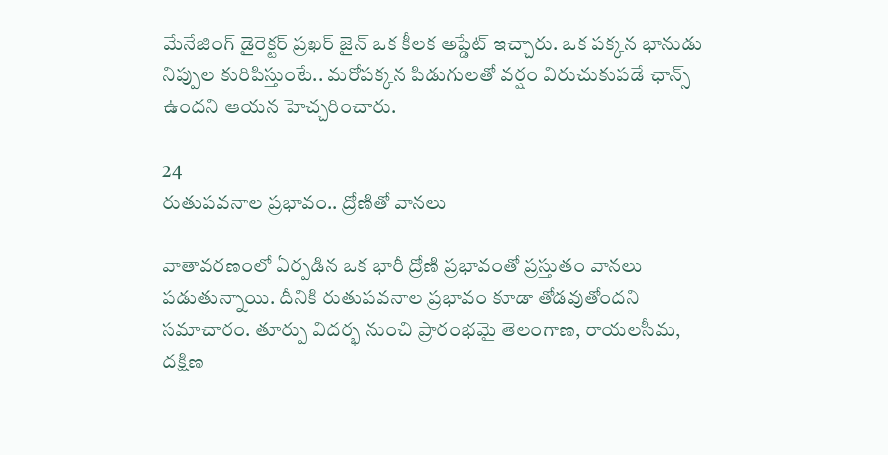మేనేజింగ్ డైరెక్టర్ ప్రఖర్ జైన్ ఒక కీలక అప్డేట్ ఇచ్చారు. ఒక పక్కన భానుడు నిప్పుల కురిపిస్తుంటే.. మరోపక్కన పిడుగులతో వర్షం విరుచుకుపడే ఛాన్స్ ఉందని ఆయన హెచ్చరించారు.

24
రుతుపవనాల ప్రభావం.. ద్రోణితో వానలు

వాతావరణంలో ఏర్పడిన ఒక భారీ ద్రోణి ప్రభావంతో ప్రస్తుతం వానలు పడుతున్నాయి. దీనికి రుతుపవనాల ప్రభావం కూడా తోడవుతోందని సమాచారం. తూర్పు విదర్భ నుంచి ప్రారంభమై తెలంగాణ, రాయలసీమ, దక్షిణ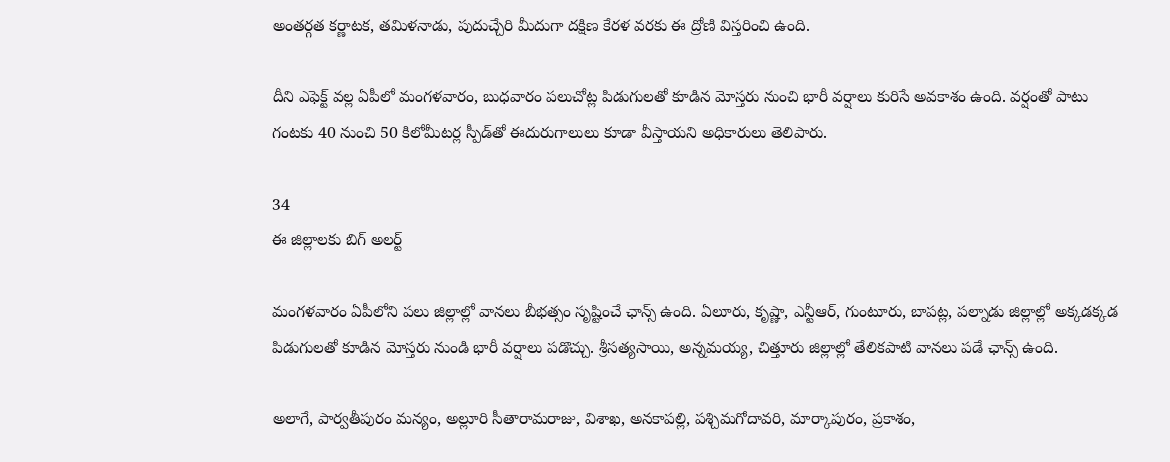అంతర్గత కర్ణాటక, తమిళనాడు, పుదుచ్చేరి మీదుగా దక్షిణ కేరళ వరకు ఈ ద్రోణి విస్తరించి ఉంది.

దీని ఎఫెక్ట్ వల్ల ఏపీలో మంగళవారం, బుధవారం పలుచోట్ల పిడుగులతో కూడిన మోస్తరు నుంచి భారీ వర్షాలు కురిసే అవకాశం ఉంది. వర్షంతో పాటు గంటకు 40 నుంచి 50 కిలోమీటర్ల స్పీడ్‌తో ఈదురుగాలులు కూడా వీస్తాయని అధికారులు తెలిపారు.

34
ఈ జిల్లాలకు బిగ్ అలర్ట్

మంగళవారం ఏపీలోని పలు జిల్లాల్లో వానలు బీభత్సం సృష్టించే ఛాన్స్ ఉంది. ఏలూరు, కృష్ణా, ఎన్టీఆర్, గుంటూరు, బాపట్ల, పల్నాడు జిల్లాల్లో అక్కడక్కడ పిడుగులతో కూడిన మోస్తరు నుండి భారీ వర్షాలు పడొచ్చు. శ్రీసత్యసాయి, అన్నమయ్య, చిత్తూరు జిల్లాల్లో తేలికపాటి వానలు పడే ఛాన్స్ ఉంది.

అలాగే, పార్వతీపురం మన్యం, అల్లూరి సీతారామరాజు, విశాఖ, అనకాపల్లి, పశ్చిమగోదావరి, మార్కాపురం, ప్రకాశం,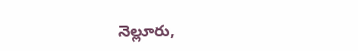నెల్లూరు,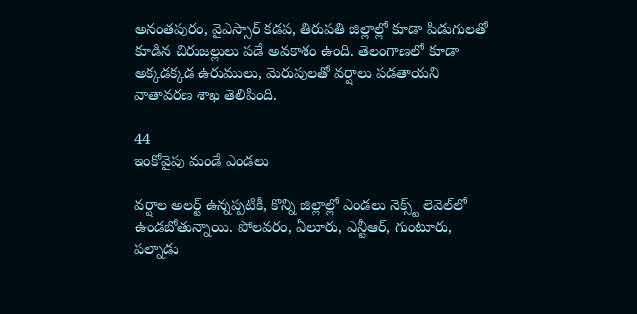అనంతపురం, వైఎస్సార్ కడప, తిరుపతి జిల్లాల్లో కూడా పిడుగులతో కూడిన చిరుజల్లులు పడే అవకాశం ఉంది. తెలంగాణలో కూడా అక్కడక్కడ ఉరుములు, మెరుపులతో వర్షాలు పడతాయని వాతావరణ శాఖ తెలిపింది.

44
ఇంకోవైపు మండే ఎండలు

వర్షాల అలర్ట్ ఉన్నప్పటికీ, కొన్ని జిల్లాల్లో ఎండలు నెక్స్ట్ లెవెల్‌లో ఉండబోతున్నాయి. పోలవరం, ఏలూరు, ఎన్టీఆర్, గుంటూరు, పల్నాడు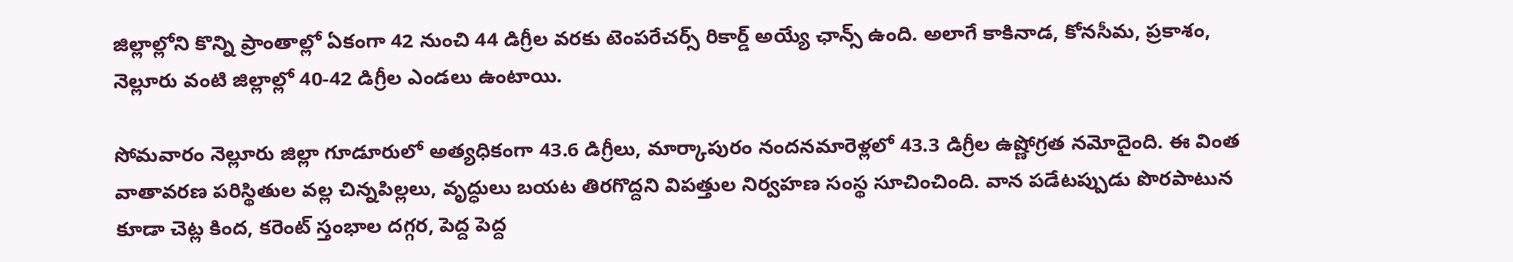జిల్లాల్లోని కొన్ని ప్రాంతాల్లో ఏకంగా 42 నుంచి 44 డిగ్రీల వరకు టెంపరేచర్స్ రికార్డ్ అయ్యే ఛాన్స్ ఉంది. అలాగే కాకినాడ, కోనసీమ, ప్రకాశం, నెల్లూరు వంటి జిల్లాల్లో 40-42 డిగ్రీల ఎండలు ఉంటాయి.

సోమవారం నెల్లూరు జిల్లా గూడూరులో అత్యధికంగా 43.6 డిగ్రీలు, మార్కాపురం నందనమారెళ్లలో 43.3 డిగ్రీల ఉష్ణోగ్రత నమోదైంది. ఈ వింత వాతావరణ పరిస్థితుల వల్ల చిన్నపిల్లలు, వృద్ధులు బయట తిరగొద్దని విపత్తుల నిర్వహణ సంస్థ సూచించింది. వాన పడేటప్పుడు పొరపాటున కూడా చెట్ల కింద, కరెంట్ స్తంభాల దగ్గర, పెద్ద పెద్ద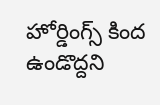హోర్డింగ్స్ కింద ఉండొద్దని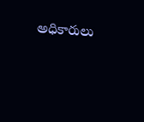అధికారులు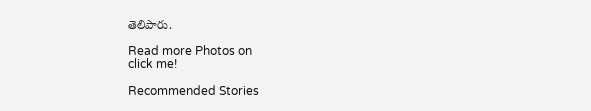తెలిపారు.

Read more Photos on
click me!

Recommended Stories